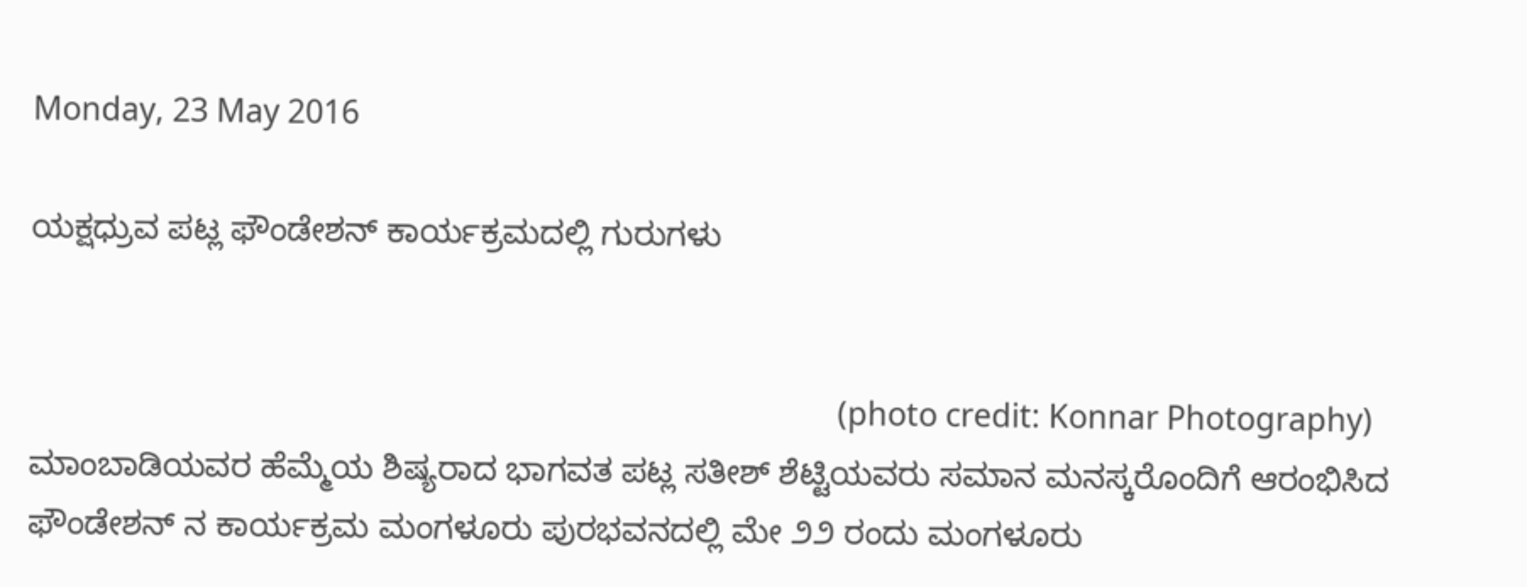Monday, 23 May 2016

ಯಕ್ಷಧ್ರುವ ಪಟ್ಲ ಫೌಂಡೇಶನ್ ಕಾರ್ಯಕ್ರಮದಲ್ಲಿ ಗುರುಗಳು


                                                                                                     (photo credit: Konnar Photography)
ಮಾಂಬಾಡಿಯವರ ಹೆಮ್ಮೆಯ ಶಿಷ್ಯರಾದ ಭಾಗವತ ಪಟ್ಲ ಸತೀಶ್ ಶೆಟ್ಟಿಯವರು ಸಮಾನ ಮನಸ್ಕರೊಂದಿಗೆ ಆರಂಭಿಸಿದ ಫೌಂಡೇಶನ್ ನ ಕಾರ್ಯಕ್ರಮ ಮಂಗಳೂರು ಪುರಭವನದಲ್ಲಿ ಮೇ ೨೨ ರಂದು ಮಂಗಳೂರು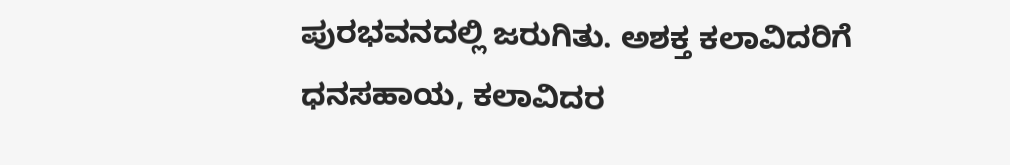ಪುರಭವನದಲ್ಲಿ ಜರುಗಿತು. ಅಶಕ್ತ ಕಲಾವಿದರಿಗೆ ಧನಸಹಾಯ, ಕಲಾವಿದರ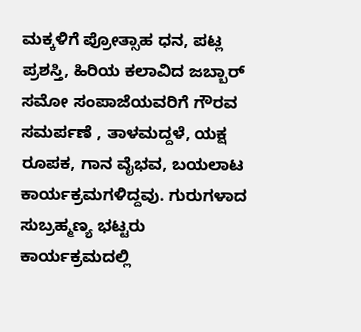ಮಕ್ಕಳಿಗೆ ಪ್ರೋತ್ಸಾಹ ಧನ, ಪಟ್ಲ ಪ್ರಶಸ್ತಿ, ಹಿರಿಯ ಕಲಾವಿದ ಜಬ್ಬಾರ್ ಸಮೋ ಸಂಪಾಜೆಯವರಿಗೆ ಗೌರವ ಸಮರ್ಪಣೆ , ತಾಳಮದ್ದಳೆ, ಯಕ್ಷ ರೂಪಕ, ಗಾನ ವೈಭವ, ಬಯಲಾಟ ಕಾರ್ಯಕ್ರಮಗಳಿದ್ದವು. ಗುರುಗಳಾದ ಸುಬ್ರಹ್ಮಣ್ಯ ಭಟ್ಟರು ಕಾರ್ಯಕ್ರಮದಲ್ಲಿ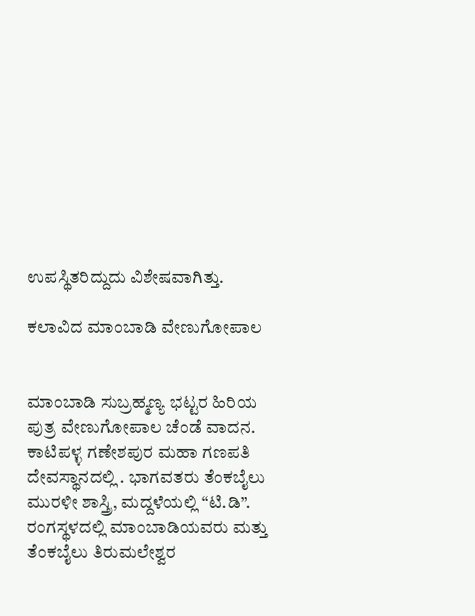ಉಪಸ್ಥಿತರಿದ್ದುದು ವಿಶೇಷವಾಗಿತ್ತು.

ಕಲಾವಿದ ಮಾಂಬಾಡಿ ವೇಣುಗೋಪಾಲ


ಮಾಂಬಾಡಿ ಸುಬ್ರಹ್ಮಣ್ಯ ಭಟ್ಟರ ಹಿರಿಯ ಪುತ್ರ ವೇಣುಗೋಪಾಲ ಚೆಂಡೆ ವಾದನ. ಕಾಟಿಪಳ್ಳ ಗಣೇಶಪುರ ಮಹಾ ಗಣಪತಿ ದೇವಸ್ಥಾನದಲ್ಲಿ . ಭಾಗವತರು ತೆಂಕಬೈಲು ಮುರಳೀ ಶಾಸ್ತ್ರಿ, ಮದ್ದಳೆಯಲ್ಲಿ “ಟಿ.ಡಿ”. ರಂಗಸ್ಥಳದಲ್ಲಿ ಮಾಂಬಾಡಿಯವರು ಮತ್ತು ತೆಂಕಬೈಲು ತಿರುಮಲೇಶ್ವರ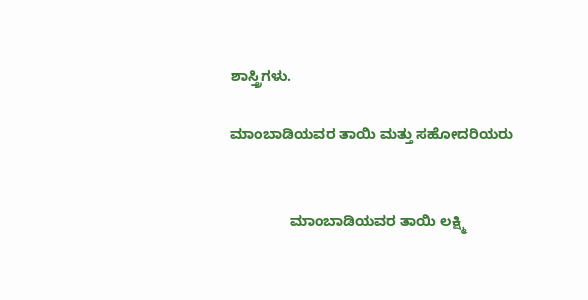ಶಾಸ್ತ್ರಿಗಳು.

ಮಾಂಬಾಡಿಯವರ ತಾಯಿ ಮತ್ತು ಸಹೋದರಿಯರು


               ಮಾಂಬಾಡಿಯವರ ತಾಯಿ ಲಕ್ಷ್ಮಿ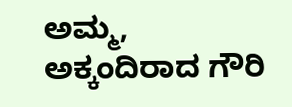ಅಮ್ಮ, ಅಕ್ಕಂದಿರಾದ ಗೌರಿ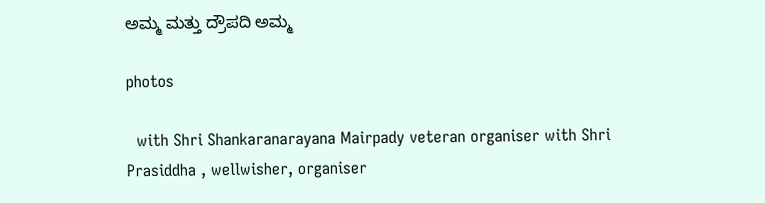ಅಮ್ಮ ಮತ್ತು ದ್ರೌಪದಿ ಅಮ್ಮ

photos

  with Shri Shankaranarayana Mairpady veteran organiser with Shri Prasiddha , wellwisher, organiser